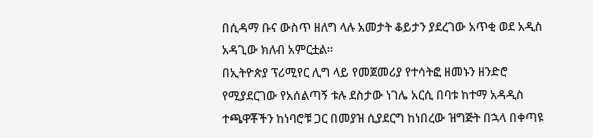በሲዳማ ቡና ውስጥ ዘለግ ላሉ አመታት ቆይታን ያደረገው አጥቂ ወደ አዲስ አዳጊው ክለብ አምርቷል።
በኢትዮጵያ ፕሪሚየር ሊግ ላይ የመጀመሪያ የተሳትፎ ዘመኑን ዘንድሮ የሚያደርገው የአሰልጣኝ ቱሉ ደስታው ነገሌ አርሲ በባቱ ከተማ አዳዲስ ተጫዋቾችን ከነባሮቹ ጋር በመያዝ ሲያደርግ ከነበረው ዝግጅት በኋላ በቀጣዩ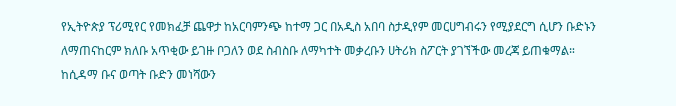የኢትዮጵያ ፕሪሚየር የመክፈቻ ጨዋታ ከአርባምንጭ ከተማ ጋር በአዲስ አበባ ስታዲየም መርሀግብሩን የሚያደርግ ሲሆን ቡድኑን ለማጠናከርም ክለቡ አጥቂው ይገዙ ቦጋለን ወደ ስብስቡ ለማካተት መቃረቡን ሀትሪክ ስፖርት ያገኘችው መረጃ ይጠቁማል።
ከሲዳማ ቡና ወጣት ቡድን መነሻውን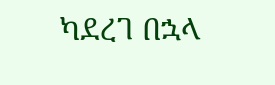ካደረገ በኋላ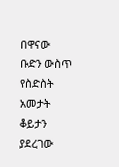በዋናው ቡድን ውስጥ የስድስት አመታት ቆይታን ያደረገው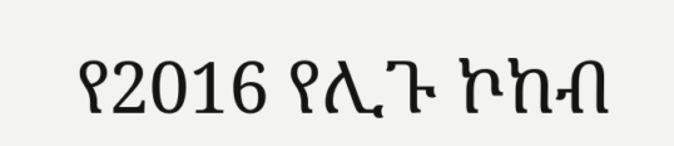የ2016 የሊጉ ኮከብ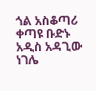ጎል አስቆጣሪ ቀጣዩ ቡድኑ አዲስ አዳጊው ነገሌ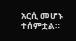አርሲ መሆኑ ተሰምቷል።